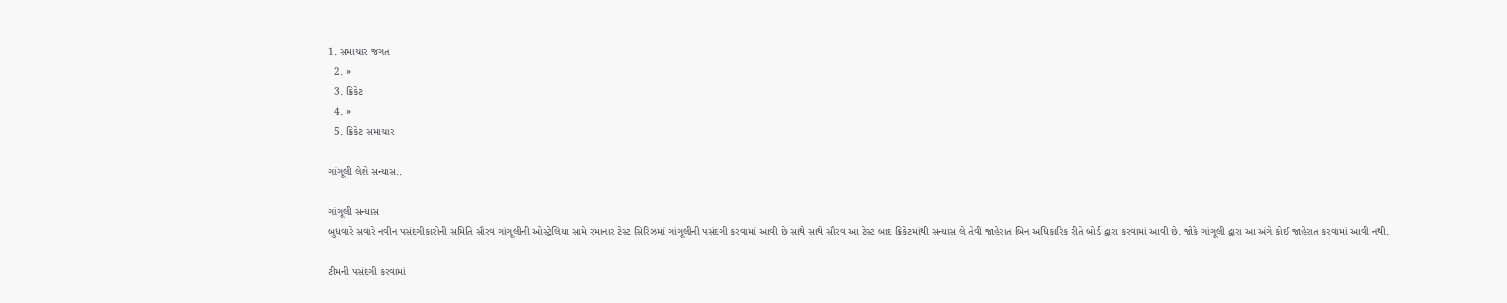1. સમાચાર જગત
  2. »
  3. ક્રિકેટ
  4. »
  5. ક્રિકેટ સમાચાર

ગાંગૂલી લેશે સન્યાસ..

ગાંગૂલી સન્યાસ
બુધવારે સવારે નવીન પસંદગીકારોની સમિતિ સૌરવ ગાંગૂલીની ઓસ્ટ્રેલિયા સામે રમાનાર ટેસ્ટ સિરિઝમાં ગાંગૂલીની પસંદગી કરવામાં આવી છે સાથે સાથે સૌરવ આ ટેસ્ટ બાદ ક્રિકેટમાંથી સન્યાસ લે તેવી જાહેરાત બિન અધિકારિક રીતે બોર્ડ દ્વારા કરવામાં આવી છે. જોકે ગાંગૂલી દ્વારા આ અંગે કોઈ જાહેરાત કરવામાં આવી નથી.

ટીમની પસંદગી કરવામાં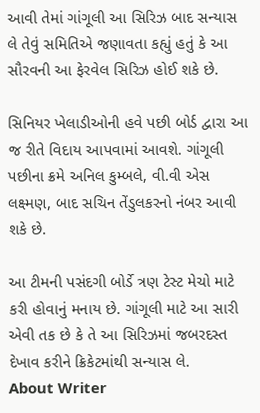આવી તેમાં ગાંગૂલી આ સિરિઝ બાદ સન્યાસ લે તેવું સમિતિએ જણાવતા કહ્યું હતું કે આ સૌરવની આ ફેરવેલ સિરિઝ હોઈ શકે છે.

સિનિયર ખેલાડીઓની હવે પછી બોર્ડ દ્વારા આ જ રીતે વિદાય આપવામાં આવશે. ગાંગૂલી પછીના ક્રમે અનિલ કુમ્બલે, વી.વી એસ લક્ષ્મણ, બાદ સચિન તેંડુલકરનો નંબર આવી શકે છે.

આ ટીમની પસંદગી બોર્ડે ત્રણ ટેસ્ટ મેચો માટે કરી હોવાનું મનાય છે. ગાંગૂલી માટે આ સારી એવી તક છે કે તે આ સિરિઝમાં જબરદસ્ત દેખાવ કરીને ક્રિકેટમાંથી સન્યાસ લે.
About Writer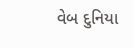વેબ દુનિયા